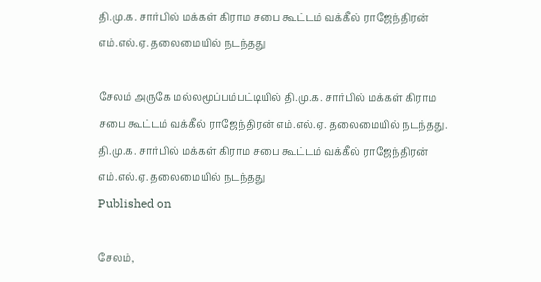தி.மு.க. சார்பில் மக்கள் கிராம சபை கூட்டம் வக்கீல் ராஜேந்திரன் எம்.எல்.ஏ. தலைமையில் நடந்தது

சேலம் அருகே மல்லமூப்பம்பட்டியில் தி.மு.க. சார்பில் மக்கள் கிராம சபை கூட்டம் வக்கீல் ராஜேந்திரன் எம்.எல்.ஏ. தலைமையில் நடந்தது.
தி.மு.க. சார்பில் மக்கள் கிராம சபை கூட்டம் வக்கீல் ராஜேந்திரன் எம்.எல்.ஏ. தலைமையில் நடந்தது
Published on

சேலம்,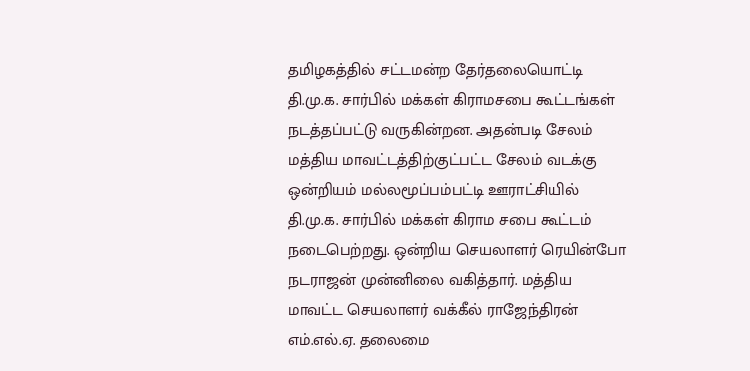தமிழகத்தில் சட்டமன்ற தேர்தலையொட்டி தி.மு.க. சார்பில் மக்கள் கிராமசபை கூட்டங்கள் நடத்தப்பட்டு வருகின்றன. அதன்படி சேலம் மத்திய மாவட்டத்திற்குட்பட்ட சேலம் வடக்கு ஒன்றியம் மல்லமூப்பம்பட்டி ஊராட்சியில் தி.மு.க. சார்பில் மக்கள் கிராம சபை கூட்டம் நடைபெற்றது. ஒன்றிய செயலாளர் ரெயின்போ நடராஜன் முன்னிலை வகித்தார். மத்திய மாவட்ட செயலாளர் வக்கீல் ராஜேந்திரன் எம்.எல்.ஏ. தலைமை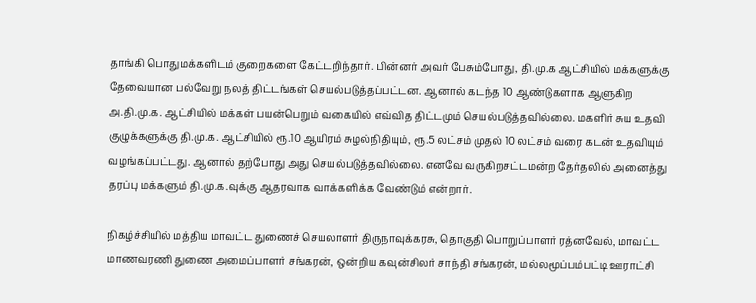தாங்கி பொதுமக்களிடம் குறைகளை கேட்டறிந்தார். பின்னர் அவர் பேசும்போது, தி.மு.க ஆட்சியில் மக்களுக்கு தேவையான பல்வேறு நலத் திட்டங்கள் செயல்படுத்தப்பட்டன. ஆனால் கடந்த 10 ஆண்டுகளாக ஆளுகிற அ.தி.மு.க. ஆட்சியில் மக்கள் பயன்பெறும் வகையில் எவ்வித திட்டமும் செயல்படுத்தவில்லை. மகளிர் சுய உதவி குழுக்களுக்கு தி.மு.க. ஆட்சியில் ரூ.10 ஆயிரம் சுழல்நிதியும், ரூ.5 லட்சம் முதல் 10 லட்சம் வரை கடன் உதவியும் வழங்கப்பட்டது. ஆனால் தற்போது அது செயல்படுத்தவில்லை. எனவே வருகிறசட்டமன்ற தேர்தலில் அனைத்து தரப்பு மக்களும் தி.மு.க.வுக்கு ஆதரவாக வாக்களிக்க வேண்டும் என்றார்.

நிகழ்ச்சியில் மத்திய மாவட்ட துணைச் செயலாளர் திருநாவுக்கரசு, தொகுதி பொறுப்பாளர் ரத்னவேல், மாவட்ட மாணவரணி துணை அமைப்பாளர் சங்கரன், ஒன்றிய கவுன்சிலர் சாந்தி சங்கரன், மல்லமூப்பம்பட்டி ஊராட்சி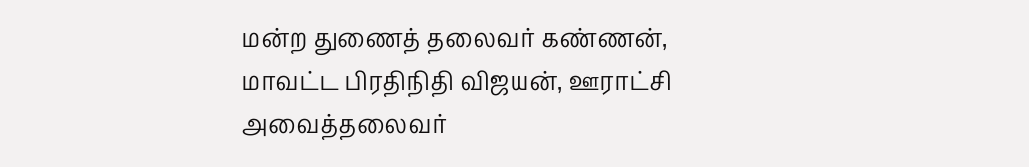மன்ற துணைத் தலைவர் கண்ணன், மாவட்ட பிரதிநிதி விஜயன், ஊராட்சி அவைத்தலைவர்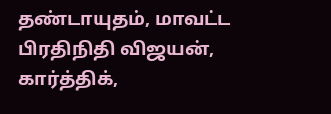தண்டாயுதம், மாவட்ட பிரதிநிதி விஜயன், கார்த்திக்,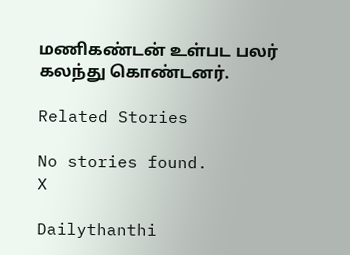மணிகண்டன் உள்பட பலர் கலந்து கொண்டனர்.

Related Stories

No stories found.
X

Dailythanthi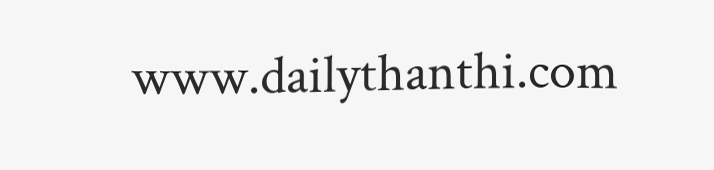www.dailythanthi.com